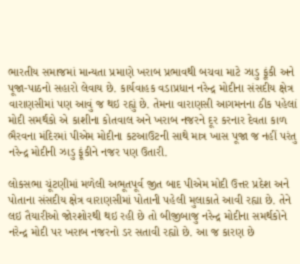ભારતીય સમાજમાં માન્યતા પ્રમાણે ખરાબ પ્રભાવથી બચવા માટે ઝાડુ ફૂંકી અને પૂજા-પાઠનો સહારો લેવાય છે. કાર્યવાહક વડાપ્રધાન નરેન્દ્ર મોદીના સંસદીય ક્ષેત્ર વારાણસીમાં પણ આવું જ થઇ રહ્યું છે. તેમના વારાણસી આગમનના ઠીક પહેલાં મોદી સમર્થકો એ કાશીના કોતવાલ અને ખરાબ નજરને દૂર કરનાર દેવતા કાળ ભૈરવના મંદિરમાં પીએમ મોદીના કટઆઉટની સાથે માત્ર ખાસ પૂજા જ નહીં પરંતુ નરેન્દ્ર મોદીની ઝાડુ ફૂંકીને નજર પણ ઉતારી.

લોકસભા ચૂંટણીમાં મળેલી અભૂતપૂર્વ જીત બાદ પીએમ મોદી ઉત્તર પ્રદેશ અને પોતાના સંસદીય ક્ષેત્ર વારાણસીમાં પોતાની પહેલી મુલાકાતે આવી રહ્યા છે. તેને લઇ તૈયારીઓ જોરશોરથી થઇ રહી છે તો બીજીબાજુ નરેન્દ્ર મોદીના સમર્થકોને નરેન્દ્ર મોદી પર ખરાબ નજરનો ડર સતાવી રહ્યો છે. આ જ કારણ છે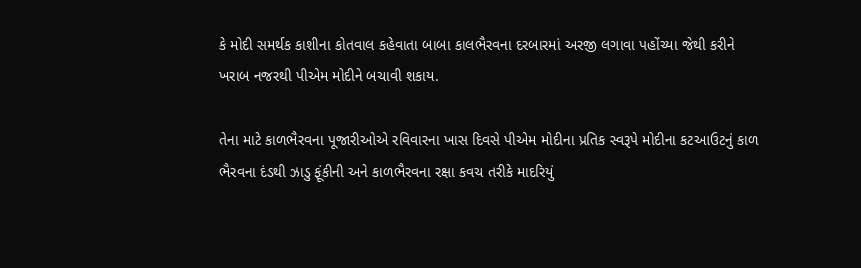કે મોદી સમર્થક કાશીના કોતવાલ કહેવાતા બાબા કાલભૈરવના દરબારમાં અરજી લગાવા પહોંચ્યા જેથી કરીને ખરાબ નજરથી પીએમ મોદીને બચાવી શકાય.

તેના માટે કાળભૈરવના પૂજારીઓએ રવિવારના ખાસ દિવસે પીએમ મોદીના પ્રતિક સ્વરૂપે મોદીના કટઆઉટનું કાળ ભૈરવના દંડથી ઝાડુ ફૂંકીની અને કાળભૈરવના રક્ષા કવચ તરીકે માદરિયું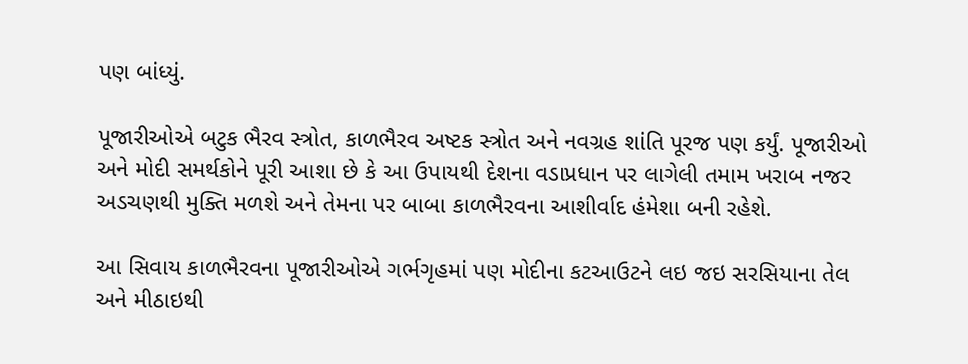પણ બાંધ્યું.

પૂજારીઓએ બટુક ભૈરવ સ્ત્રોત, કાળભૈરવ અષ્ટક સ્ત્રોત અને નવગ્રહ શાંતિ પૂરજ પણ કર્યું. પૂજારીઓ અને મોદી સમર્થકોને પૂરી આશા છે કે આ ઉપાયથી દેશના વડાપ્રધાન પર લાગેલી તમામ ખરાબ નજર અડચણથી મુક્તિ મળશે અને તેમના પર બાબા કાળભૈરવના આશીર્વાદ હંમેશા બની રહેશે.

આ સિવાય કાળભૈરવના પૂજારીઓએ ગર્ભગૃહમાં પણ મોદીના કટઆઉટને લઇ જઇ સરસિયાના તેલ અને મીઠાઇથી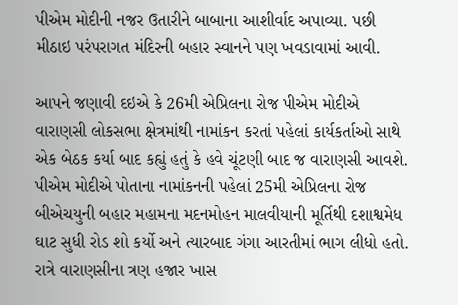પીએમ મોદીની નજર ઉતારીને બાબાના આશીર્વાદ અપાવ્યા. પછી મીઠાઇ પરંપરાગત મંદિરની બહાર સ્વાનને પણ ખવડાવામાં આવી.

આપને જણાવી દઇએ કે 26મી એપ્રિલના રોજ પીએમ મોદીએ વારાણસી લોકસભા ક્ષેત્રમાંથી નામાંકન કરતાં પહેલાં કાર્યકર્તાઓ સાથે એક બેઠક કર્યા બાદ કહ્યું હતું કે હવે ચૂંટણી બાદ જ વારાણસી આવશે. પીએમ મોદીએ પોતાના નામાંકનની પહેલાં 25મી એપ્રિલના રોજ બીએચયુની બહાર મહામના મદનમોહન માલવીયાની મૂર્તિથી દશાશ્વમેધ ઘાટ સુધી રોડ શો કર્યો અને ત્યારબાદ ગંગા આરતીમાં ભાગ લીધો હતો. રાત્રે વારાણસીના ત્રણ હજાર ખાસ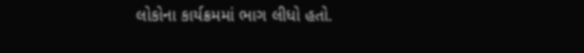લોકોના કાર્યક્રમમાં ભાગ લીધો હતો.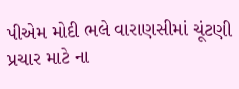પીએમ મોદી ભલે વારાણસીમાં ચૂંટણી પ્રચાર માટે ના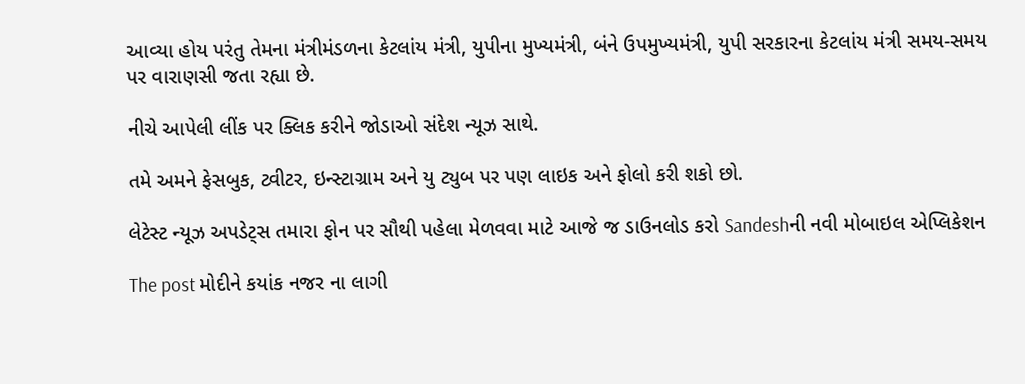આવ્યા હોય પરંતુ તેમના મંત્રીમંડળના કેટલાંય મંત્રી, યુપીના મુખ્યમંત્રી, બંને ઉપમુખ્યમંત્રી, યુપી સરકારના કેટલાંય મંત્રી સમય-સમય પર વારાણસી જતા રહ્યા છે.

નીચે આપેલી લીંક પર ક્લિક કરીને જોડાઓ સંદેશ ન્યૂઝ સાથે.

તમે અમને ફેસબુક, ટ્વીટર, ઇન્સ્ટાગ્રામ અને યુ ટ્યુબ પર પણ લાઇક અને ફોલો કરી શકો છો.

લેટેસ્ટ ન્યૂઝ અપડેટ્સ તમારા ફોન પર સૌથી પહેલા મેળવવા માટે આજે જ ડાઉનલોડ કરો Sandeshની નવી મોબાઇલ એપ્લિકેશન

The post મોદીને કયાંક નજર ના લાગી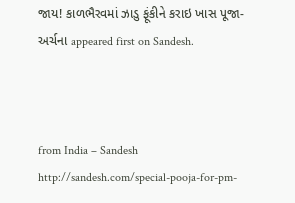જાય! કાળભૈરવમાં ઝાડુ ફૂંકીને કરાઇ ખાસ પૂજા-અર્ચના appeared first on Sandesh.



from India – Sandesh http://sandesh.com/special-pooja-for-pm-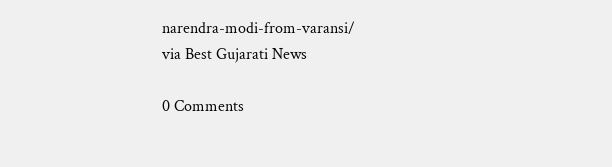narendra-modi-from-varansi/
via Best Gujarati News

0 Comments